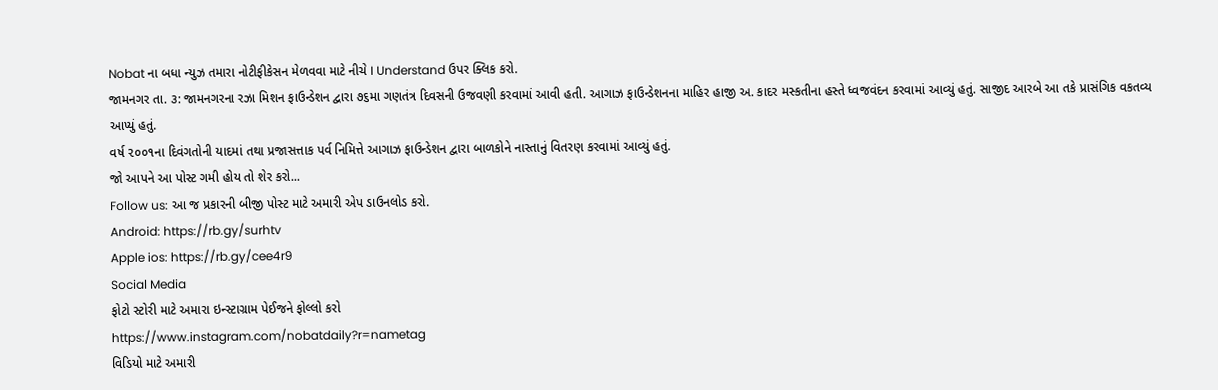Nobat ના બધા ન્યુઝ તમારા નોટીફીકેસન મેળવવા માટે નીચે I Understand ઉપર ક્લિક કરો.
જામનગર તા. ૩: જામનગરના રઝા મિશન ફાઉન્ડેશન દ્વારા ૭૬મા ગણતંત્ર દિવસની ઉજવણી કરવામાં આવી હતી. આગાઝ ફાઉન્ડેશનના માહિર હાજી અ. કાદર મસ્કતીના હસ્તે ધ્વજવંદન કરવામાં આવ્યું હતું. સાજીદ આરબે આ તકે પ્રાસંગિક વકતવ્ય આપ્યું હતું.
વર્ષ ૨૦૦૧ના દિવંગતોની યાદમાં તથા પ્રજાસત્તાક પર્વ નિમિત્તે આગાઝ ફાઉન્ડેશન દ્વારા બાળકોને નાસ્તાનું વિતરણ કરવામાં આવ્યું હતું.
જો આપને આ પોસ્ટ ગમી હોય તો શેર કરો...
Follow us: આ જ પ્રકારની બીજી પોસ્ટ માટે અમારી એપ ડાઉનલોડ કરો.
Android: https://rb.gy/surhtv
Apple ios: https://rb.gy/cee4r9
Social Media
ફોટો સ્ટોરી માટે અમારા ઇન્સ્ટાગ્રામ પેઈજને ફોલ્લો કરો
https://www.instagram.com/nobatdaily?r=nametag
વિડિયો માટે અમારી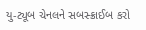યુ-ટ્યૂબ ચેનલને સબસ્ક્રાઈબ કરો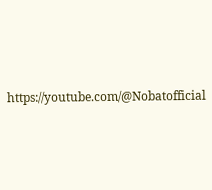https://youtube.com/@Nobatofficial